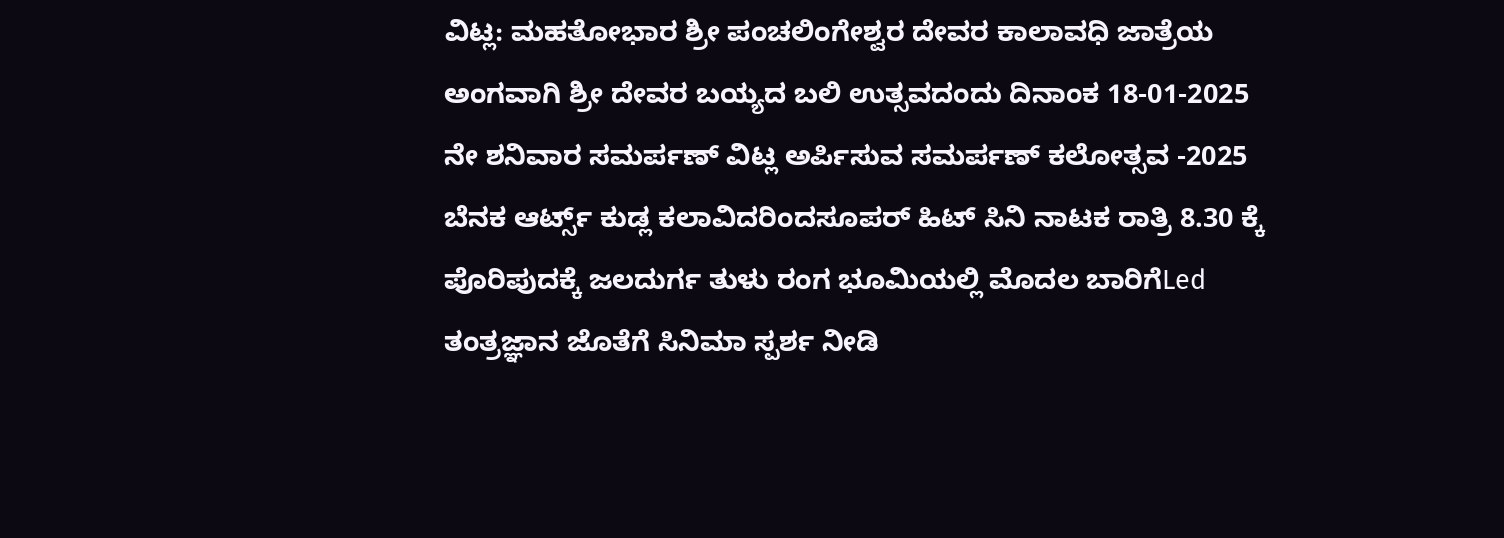ವಿಟ್ಲ: ಮಹತೋಭಾರ ಶ್ರೀ ಪಂಚಲಿಂಗೇಶ್ವರ ದೇವರ ಕಾಲಾವಧಿ ಜಾತ್ರೆಯ ಅಂಗವಾಗಿ ಶ್ರೀ ದೇವರ ಬಯ್ಯದ ಬಲಿ ಉತ್ಸವದಂದು ದಿನಾಂಕ 18-01-2025 ನೇ ಶನಿವಾರ ಸಮರ್ಪಣ್ ವಿಟ್ಲ ಅರ್ಪಿಸುವ ಸಮರ್ಪಣ್ ಕಲೋತ್ಸವ -2025 ಬೆನಕ ಆರ್ಟ್ಸ್ ಕುಡ್ಲ ಕಲಾವಿದರಿಂದಸೂಪರ್ ಹಿಟ್ ಸಿನಿ ನಾಟಕ ರಾತ್ರಿ 8.30 ಕ್ಕೆ ಪೊರಿಪುದಕ್ಕೆ ಜಲದುರ್ಗ ತುಳು ರಂಗ ಭೂಮಿಯಲ್ಲಿ ಮೊದಲ ಬಾರಿಗೆLed ತಂತ್ರಜ್ಞಾನ ಜೊತೆಗೆ ಸಿನಿಮಾ ಸ್ಪರ್ಶ ನೀಡಿ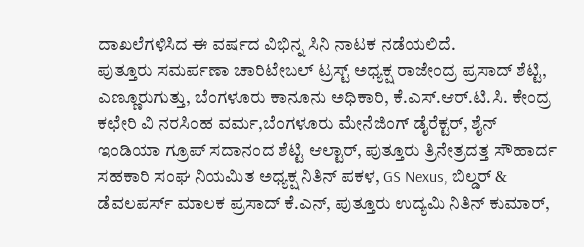ದಾಖಲೆಗಳಿಸಿದ ಈ ವರ್ಷದ ವಿಭಿನ್ನ ಸಿನಿ ನಾಟಕ ನಡೆಯಲಿದೆ.
ಪುತ್ತೂರು ಸಮರ್ಪಣಾ ಚಾರಿಟೇಬಲ್ ಟ್ರಸ್ಟ್ ಅಧ್ಯಕ್ಷ ರಾಜೇಂದ್ರ ಪ್ರಸಾದ್ ಶೆಟ್ಟಿ, ಎಣ್ಣೂರುಗುತ್ತು, ಬೆಂಗಳೂರು ಕಾನೂನು ಅಧಿಕಾರಿ, ಕೆ.ಎಸ್.ಆರ್.ಟಿ.ಸಿ. ಕೇಂದ್ರ ಕಛೇರಿ ವಿ ನರಸಿಂಹ ವರ್ಮ,ಬೆಂಗಳೂರು ಮೇನೆಜಿಂಗ್ ಡೈರೆಕ್ಟರ್, ಶೈನ್ ಇಂಡಿಯಾ ಗ್ರೂಪ್ ಸದಾನಂದ ಶೆಟ್ಟಿ ಆಲ್ಟಾರ್, ಪುತ್ತೂರು ತ್ರಿನೇತ್ರದತ್ತ ಸೌಹಾರ್ದ ಸಹಕಾರಿ ಸಂಘ ನಿಯಮಿತ ಅಧ್ಯಕ್ಷ ನಿತಿನ್ ಪಕಳ, GS Nexus, ಬಿಲ್ಡರ್ & ಡೆವಲಪರ್ಸ್ ಮಾಲಕ ಪ್ರಸಾದ್ ಕೆ.ಎನ್, ಪುತ್ತೂರು ಉದ್ಯಮಿ ನಿತಿನ್ ಕುಮಾರ್,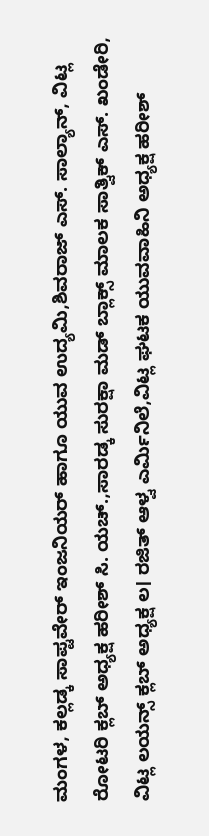ಮಂಗಳ, ಕಲ್ಲಡ್ಕ ಸಾಪ್ಟವೇರ್ ಇಂಜನಿಯರ್ ಹಾಗೂ ಯುವ ಉದ್ಯಮಿ,ಶಿವರಾಜ್ ಎಸ್. ಸಾಲ್ಯಾನ್, ವಿಟ್ಲ ರೋಟರಿ ಕ್ಲಬ್ ಅಧ್ಯಕ್ಷ ಹರೀಶ್ ಸಿ. ಯಚ್.,ಸಾರಡ್ಕ ಸುರಕ್ಷಾ ಮಡ್ ಬ್ಲಾಕ್ಸ್ ಮಾಲಕ ಸಾತ್ವಿಕ್ ಎಸ್. ಖಂಡೇರಿ, ವಿಟ್ಲ ಲಯನ್ಸ್ ಕ್ಲಬ್ ಅಧ್ಯಕ್ಷ ಲ। ರಜಿತ್ ಆಳ್ವ ಎರ್ಮಿನಿಲೆ,ವಿಟ್ಲ ಘಟಕ ಯುವವಾಹಿನಿ ಅಧ್ಯಕ್ಷ ಹರೀಶ್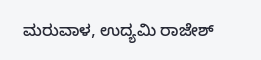ಮರುವಾಳ, ಉದ್ಯಮಿ ರಾಜೇಶ್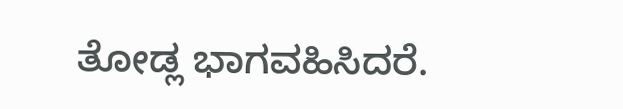ತೋಡ್ಲ ಭಾಗವಹಿಸಿದರೆ.